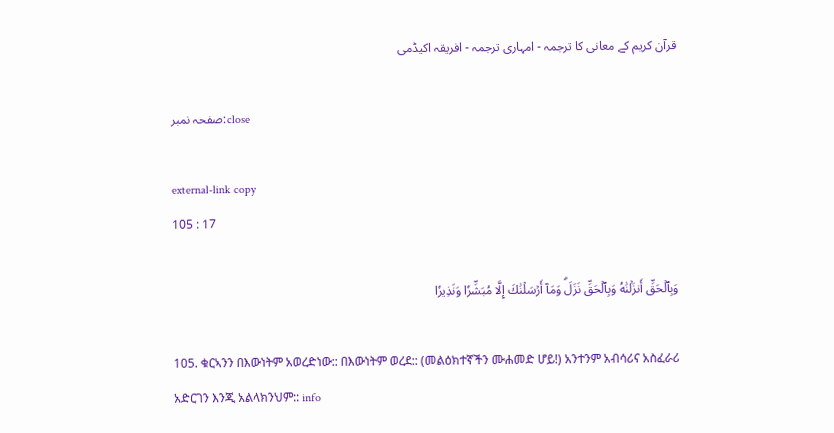قرآن کریم کے معانی کا ترجمہ - امہاری ترجمہ - افریقہ اکیڈمی

صفحہ نمبر:close

external-link copy
105 : 17

وَبِٱلۡحَقِّ أَنزَلۡنَٰهُ وَبِٱلۡحَقِّ نَزَلَۗ وَمَآ أَرۡسَلۡنَٰكَ إِلَّا مُبَشِّرٗا وَنَذِيرٗا

105. ቁርኣንን በእውነትም አወረድነው:: በእውነትም ወረደ:: (መልዕክተኛችን ሙሐመድ ሆይ!) አንተንም አብሳሪና አስፈራሪ አድርገን እንጂ አልላክንህም:: info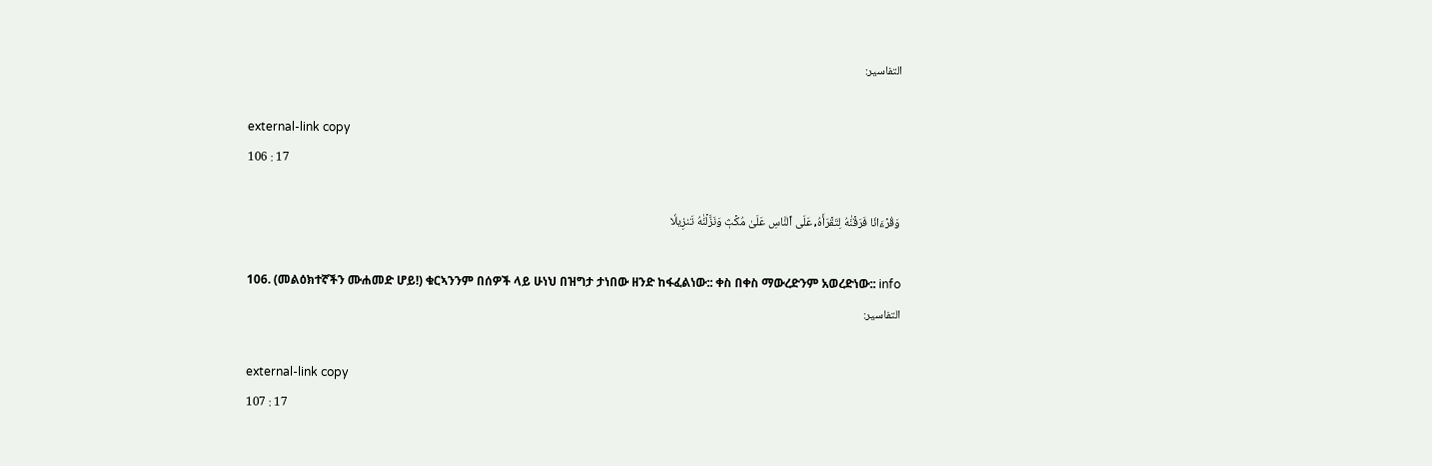التفاسير:

external-link copy
106 : 17

وَقُرۡءَانٗا فَرَقۡنَٰهُ لِتَقۡرَأَهُۥ عَلَى ٱلنَّاسِ عَلَىٰ مُكۡثٖ وَنَزَّلۡنَٰهُ تَنزِيلٗا

106. (መልዕክተኛችን ሙሐመድ ሆይ!) ቁርኣንንም በሰዎች ላይ ሁነህ በዝግታ ታነበው ዘንድ ከፋፈልነው:: ቀስ በቀስ ማውረድንም አወረድነው:: info
التفاسير:

external-link copy
107 : 17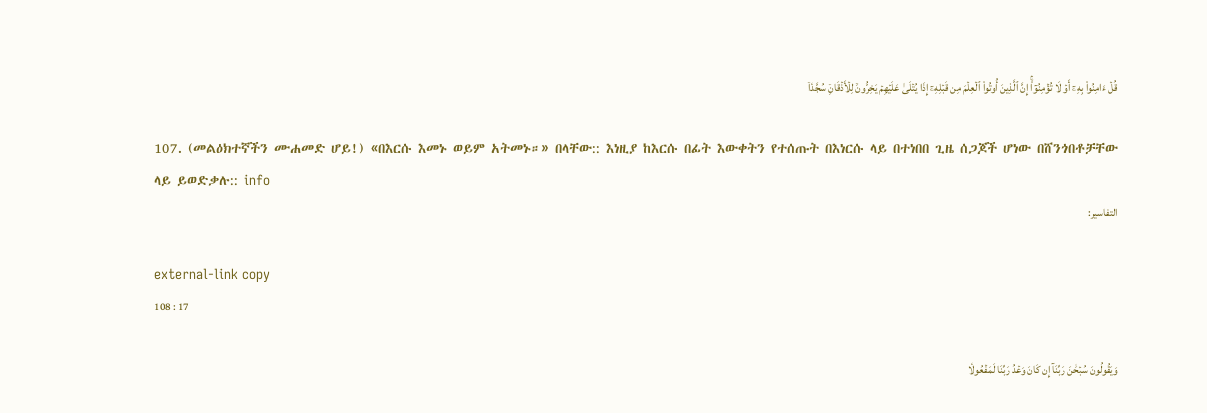قُلۡ ءَامِنُواْ بِهِۦٓ أَوۡ لَا تُؤۡمِنُوٓاْۚ إِنَّ ٱلَّذِينَ أُوتُواْ ٱلۡعِلۡمَ مِن قَبۡلِهِۦٓ إِذَا يُتۡلَىٰ عَلَيۡهِمۡ يَخِرُّونَۤ لِلۡأَذۡقَانِۤ سُجَّدٗاۤ

107. (መልዕክተኛችን ሙሐመድ ሆይ!) «በእርሱ እመኑ ወይም አትመኑ።» በላቸው:: እነዚያ ከእርሱ በፊት እውቀትን የተሰጡት በእነርሱ ላይ በተነበበ ጊዜ ሰጋጆች ሆነው በሸንጎበቶቻቸው ላይ ይወድቃሉ:: info
التفاسير:

external-link copy
108 : 17

وَيَقُولُونَ سُبۡحَٰنَ رَبِّنَآ إِن كَانَ وَعۡدُ رَبِّنَا لَمَفۡعُولٗا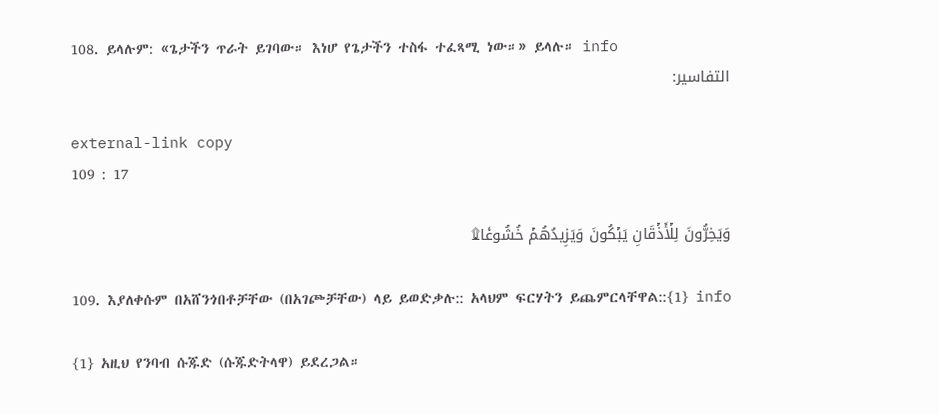108. ይላሉም: «ጌታችን ጥራት ይገባው። እነሆ የጌታችን ተስፋ ተፈጻሚ ነው።» ይላሉ። info
التفاسير:

external-link copy
109 : 17

وَيَخِرُّونَ لِلۡأَذۡقَانِ يَبۡكُونَ وَيَزِيدُهُمۡ خُشُوعٗا۩

109. እያለቀሱም በአሸንጎበቶቻቸው (በአገጮቻቸው) ላይ ይወድቃሉ:: አላህም ፍርሃትን ይጨምርላቸዋል::{1} info

{1} አዚህ የንባብ ሱጁድ (ሱጁድትላዋ) ይደረጋል።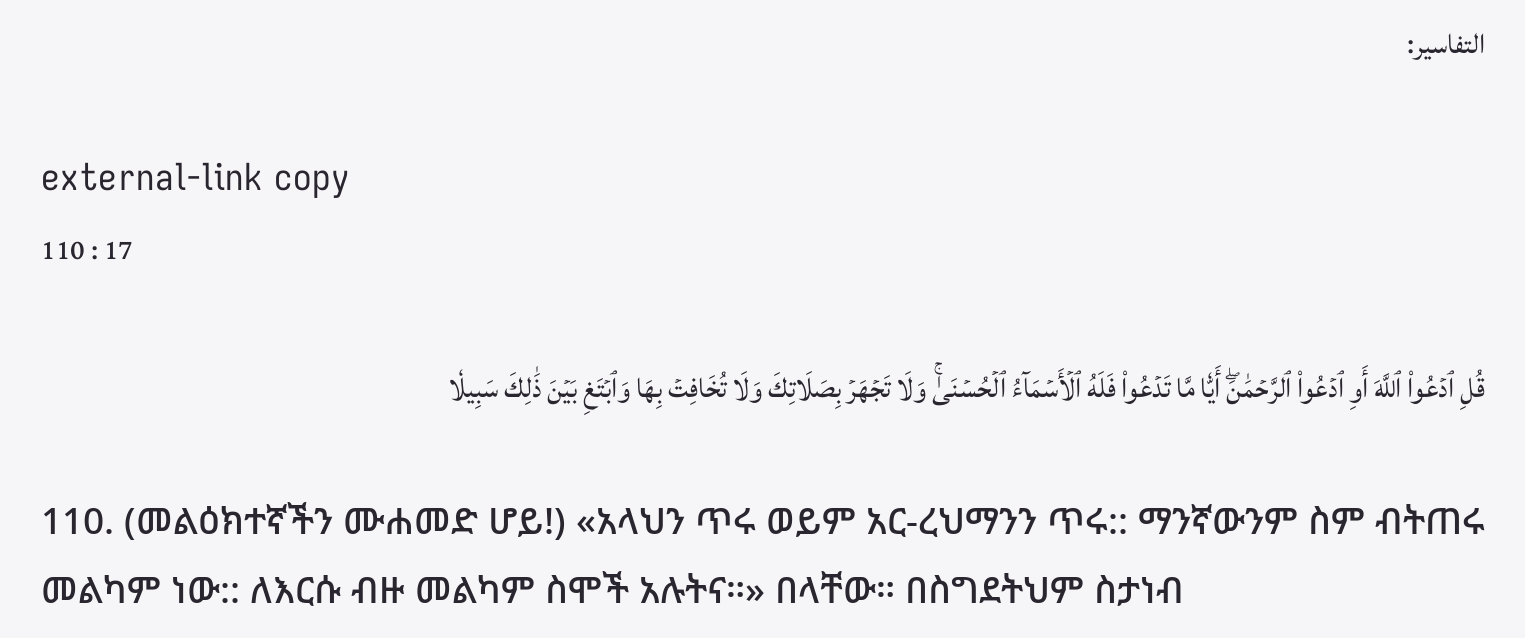التفاسير:

external-link copy
110 : 17

قُلِ ٱدۡعُواْ ٱللَّهَ أَوِ ٱدۡعُواْ ٱلرَّحۡمَٰنَۖ أَيّٗا مَّا تَدۡعُواْ فَلَهُ ٱلۡأَسۡمَآءُ ٱلۡحُسۡنَىٰۚ وَلَا تَجۡهَرۡ بِصَلَاتِكَ وَلَا تُخَافِتۡ بِهَا وَٱبۡتَغِ بَيۡنَ ذَٰلِكَ سَبِيلٗا

110. (መልዕክተኛችን ሙሐመድ ሆይ!) «አላህን ጥሩ ወይም አር-ረህማንን ጥሩ:: ማንኛውንም ስም ብትጠሩ መልካም ነው:: ለእርሱ ብዙ መልካም ስሞች አሉትና።» በላቸው። በስግደትህም ስታነብ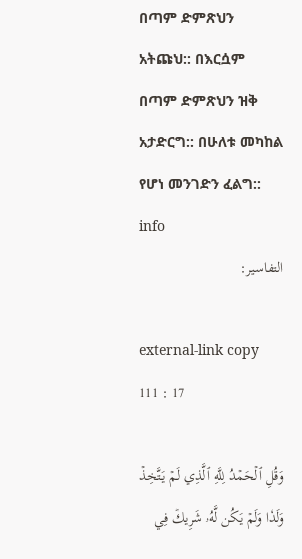በጣም ድምጽህን አትጩህ:: በእርሷም በጣም ድምጽህን ዝቅ አታድርግ:: በሁለቱ መካከል የሆነ መንገድን ፈልግ:: info
التفاسير:

external-link copy
111 : 17

وَقُلِ ٱلۡحَمۡدُ لِلَّهِ ٱلَّذِي لَمۡ يَتَّخِذۡ وَلَدٗا وَلَمۡ يَكُن لَّهُۥ شَرِيكٞ فِي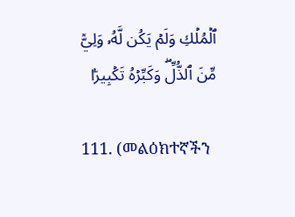ٱلۡمُلۡكِ وَلَمۡ يَكُن لَّهُۥ وَلِيّٞ مِّنَ ٱلذُّلِّۖ وَكَبِّرۡهُ تَكۡبِيرَۢا

111. (መልዕክተኛችን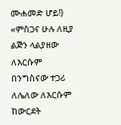ሙሐመድ ሆይ!) «ምስጋና ሁሉ ለዚያ ልጅን ላልያዘው ለእርሱም በንግስናው ተጋሪ ለሌለው ለእርሱም ከውርደት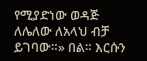የሚያድነው ወዳጅ ለሌለው ለአላህ ብቻ ይገባው።» በል። እርሱን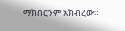ማክበርንም አክብረው።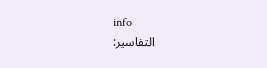info
التفاسير: